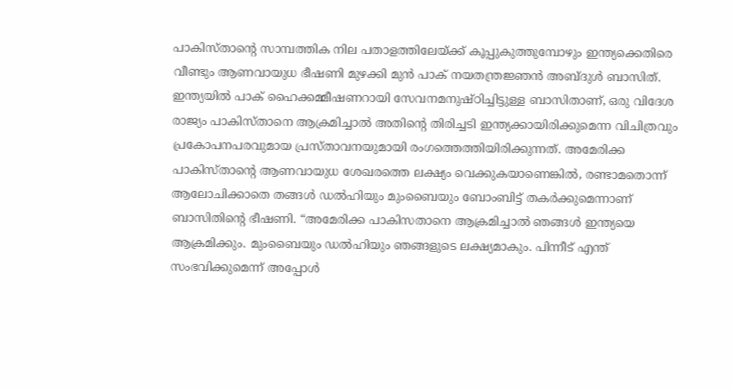പാകിസ്താൻ്റെ സാമ്പത്തിക നില പതാളത്തിലേയ്ക്ക് കൂപ്പുകുത്തുമ്പോഴും ഇന്ത്യക്കെതിരെ വീണ്ടും ആണവായുധ ഭീഷണി മുഴക്കി മുൻ പാക് നയതന്ത്രജ്ഞൻ അബ്ദുൾ ബാസിത്. ഇന്ത്യയിൽ പാക് ഹൈക്കമ്മീഷണറായി സേവനമനുഷ്ഠിച്ചിട്ടുള്ള ബാസിതാണ്, ഒരു വിദേശ രാജ്യം പാകിസ്താനെ ആക്രമിച്ചാൽ അതിന്റെ തിരിച്ചടി ഇന്ത്യക്കായിരിക്കുമെന്ന വിചിത്രവും പ്രകോപനപരവുമായ പ്രസ്താവനയുമായി രംഗത്തെത്തിയിരിക്കുന്നത്. അമേരിക്ക പാകിസ്താൻ്റെ ആണവായുധ ശേഖരത്തെ ലക്ഷ്യം വെക്കുകയാണെങ്കിൽ, രണ്ടാമതൊന്ന് ആലോചിക്കാതെ തങ്ങൾ ഡൽഹിയും മുംബൈയും ബോംബിട്ട് തകർക്കുമെന്നാണ് ബാസിതിന്റെ ഭീഷണി. “അമേരിക്ക പാകിസതാനെ ആക്രമിച്ചാൽ ഞങ്ങൾ ഇന്ത്യയെ ആക്രമിക്കും. മുംബൈയും ഡൽഹിയും ഞങ്ങളുടെ ലക്ഷ്യമാകും. പിന്നീട് എന്ത് സംഭവിക്കുമെന്ന് അപ്പോൾ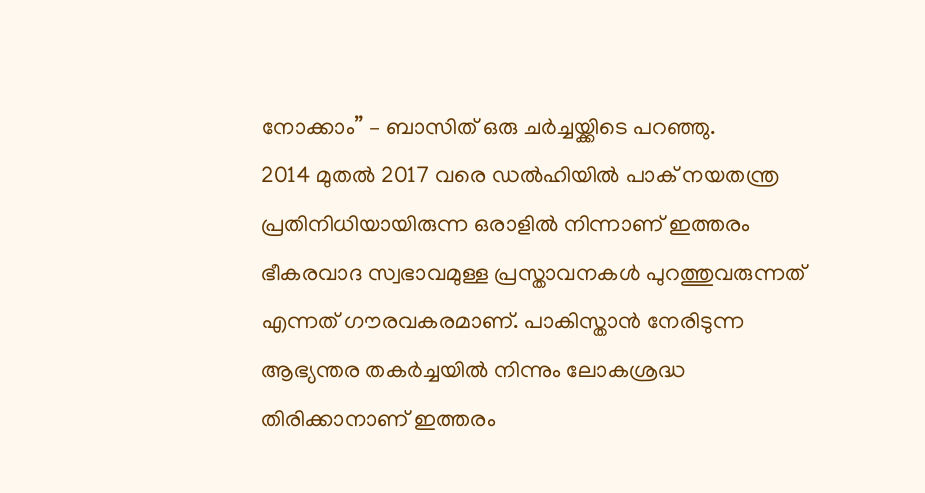നോക്കാം” – ബാസിത് ഒരു ചർച്ചയ്ക്കിടെ പറഞ്ഞു.
2014 മുതൽ 2017 വരെ ഡൽഹിയിൽ പാക് നയതന്ത്ര പ്രതിനിധിയായിരുന്ന ഒരാളിൽ നിന്നാണ് ഇത്തരം ഭീകരവാദ സ്വഭാവമുള്ള പ്രസ്താവനകൾ പുറത്തുവരുന്നത് എന്നത് ഗൗരവകരമാണ്. പാകിസ്താൻ നേരിടുന്ന ആഭ്യന്തര തകർച്ചയിൽ നിന്നും ലോകശ്രദ്ധ തിരിക്കാനാണ് ഇത്തരം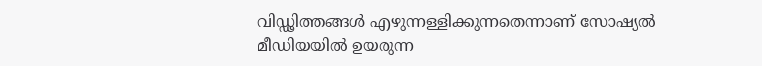വിഡ്ഢിത്തങ്ങൾ എഴുന്നള്ളിക്കുന്നതെന്നാണ് സോഷ്യൽ മീഡിയയിൽ ഉയരുന്ന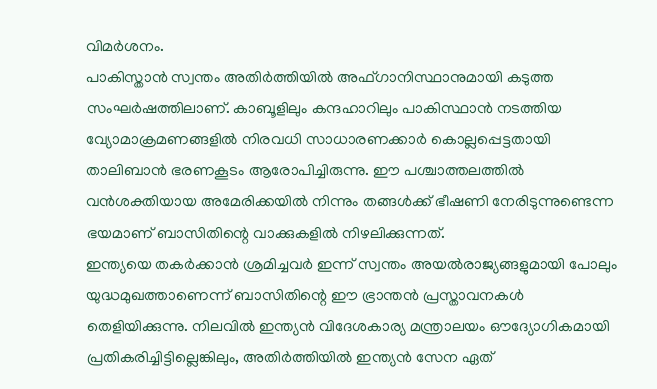വിമർശനം.
പാകിസ്താൻ സ്വന്തം അതിർത്തിയിൽ അഫ്ഗാനിസ്ഥാനുമായി കടുത്ത സംഘർഷത്തിലാണ്. കാബൂളിലും കന്ദഹാറിലും പാകിസ്ഥാൻ നടത്തിയ വ്യോമാക്രമണങ്ങളിൽ നിരവധി സാധാരണക്കാർ കൊല്ലപ്പെട്ടതായി താലിബാൻ ഭരണകൂടം ആരോപിച്ചിരുന്നു. ഈ പശ്ചാത്തലത്തിൽ വൻശക്തിയായ അമേരിക്കയിൽ നിന്നും തങ്ങൾക്ക് ഭീഷണി നേരിടുന്നുണ്ടെന്ന ഭയമാണ് ബാസിതിന്റെ വാക്കുകളിൽ നിഴലിക്കുന്നത്.
ഇന്ത്യയെ തകർക്കാൻ ശ്രമിച്ചവർ ഇന്ന് സ്വന്തം അയൽരാജ്യങ്ങളുമായി പോലും യുദ്ധമുഖത്താണെന്ന് ബാസിതിന്റെ ഈ ഭ്രാന്തൻ പ്രസ്താവനകൾ തെളിയിക്കുന്നു. നിലവിൽ ഇന്ത്യൻ വിദേശകാര്യ മന്ത്രാലയം ഔദ്യോഗികമായി പ്രതികരിച്ചിട്ടില്ലെങ്കിലും, അതിർത്തിയിൽ ഇന്ത്യൻ സേന ഏത്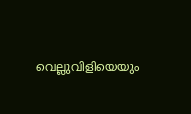വെല്ലുവിളിയെയും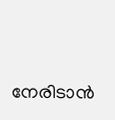നേരിടാൻ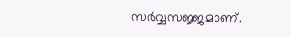സർവ്വസജ്ജമാണ്.